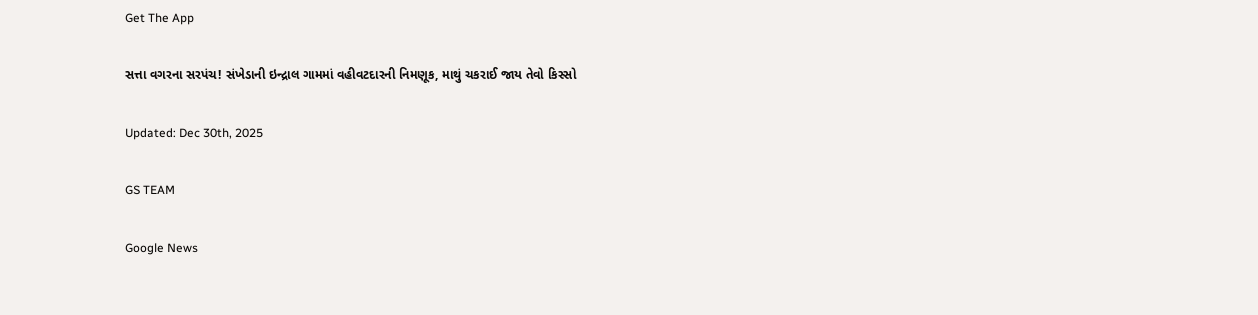Get The App

સત્તા વગરના સરપંચ! સંખેડાની ઇન્દ્રાલ ગામમાં વહીવટદારની નિમણૂક, માથું ચકરાઈ જાય તેવો કિસ્સો

Updated: Dec 30th, 2025

GS TEAM

Google News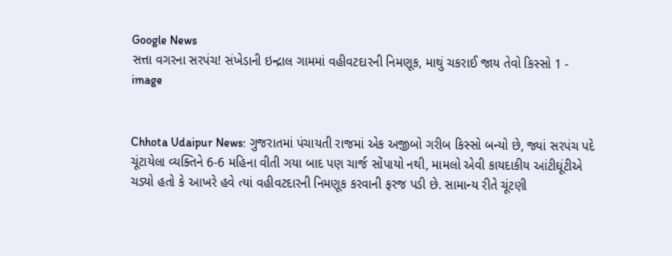Google News
સત્તા વગરના સરપંચ! સંખેડાની ઇન્દ્રાલ ગામમાં વહીવટદારની નિમણૂક, માથું ચકરાઈ જાય તેવો કિસ્સો 1 - image


Chhota Udaipur News: ગુજરાતમાં પંચાયતી રાજમાં એક અજીબો ગરીબ કિસ્સો બન્યો છે, જ્યાં સરપંચ પદે ચૂંટાયેલા વ્યક્તિને 6-6 મહિના વીતી ગયા બાદ પણ ચાર્જ સોંપાયો નથી, મામલો એવી કાયદાકીય આંટીઘૂંટીએ ચડ્યો હતો કે આખરે હવે ત્યાં વહીવટદારની નિમણૂક કરવાની ફરજ પડી છે. સામાન્ય રીતે ચૂંટણી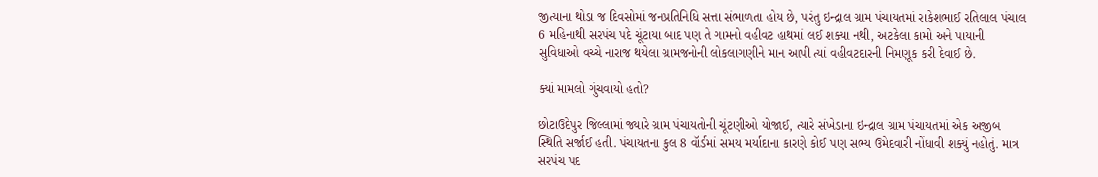જીત્યાના થોડા જ દિવસોમાં જનપ્રતિનિધિ સત્તા સંભાળતા હોય છે, પરંતુ ઇન્દ્રાલ ગ્રામ પંચાયતમાં રાકેશભાઈ રતિલાલ પંચાલ 6 મહિનાથી સરપંચ પદે ચૂંટાયા બાદ પણ તે ગામનો વહીવટ હાથમાં લઈ શક્યા નથી, અટકેલા કામો અને પાયાની સુવિધાઓ વચ્ચે નારાજ થયેલા ગ્રામજનોની લોકલાગણીને માન આપી ત્યાં વહીવટદારની નિમણૂક કરી દેવાઈ છે.

ક્યાં મામલો ગુંચવાયો હતો?

છોટાઉદેપુર જિલ્લામાં જ્યારે ગ્રામ પંચાયતોની ચૂંટણીઓ યોજાઈ, ત્યારે સંખેડાના ઇન્દ્રાલ ગ્રામ પંચાયતમાં એક અજીબ સ્થિતિ સર્જાઈ હતી. પંચાયતના કુલ 8 વૉર્ડમાં સમય મર્યાદાના કારણે કોઈ પણ સભ્ય ઉમેદવારી નોંધાવી શક્યું નહોતું. માત્ર સરપંચ પદ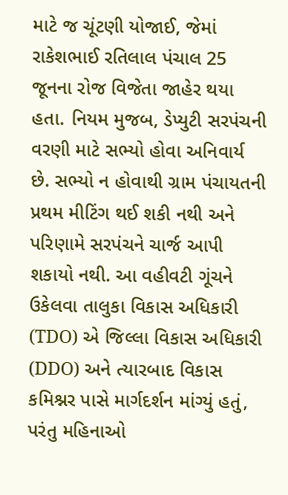માટે જ ચૂંટણી યોજાઈ, જેમાં રાકેશભાઈ રતિલાલ પંચાલ 25 જૂનના રોજ વિજેતા જાહેર થયા હતા. નિયમ મુજબ, ડેપ્યુટી સરપંચની વરણી માટે સભ્યો હોવા અનિવાર્ય છે. સભ્યો ન હોવાથી ગ્રામ પંચાયતની પ્રથમ મીટિંગ થઈ શકી નથી અને પરિણામે સરપંચને ચાર્જ આપી શકાયો નથી. આ વહીવટી ગૂંચને ઉકેલવા તાલુકા વિકાસ અધિકારી (TDO) એ જિલ્લા વિકાસ અધિકારી (DDO) અને ત્યારબાદ વિકાસ કમિશ્નર પાસે માર્ગદર્શન માંગ્યું હતું, પરંતુ મહિનાઓ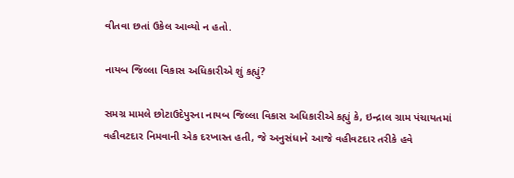વીતવા છતાં ઉકેલ આવ્યો ન હતો.

નાયબ જિલ્લા વિકાસ અધિકારીએ શું કહ્યું?

સમગ્ર મામલે છોટાઉદેપુરના નાયબ જિલ્લા વિકાસ અધિકારીએ કહ્યું કે, ઇન્દ્રાલ ગ્રામ પંચાયતમાં વહીવટદાર નિમવાની એક દરખાસ્ત હતી, જે અનુસંધાને આજે વહીવટદાર તરીકે હવે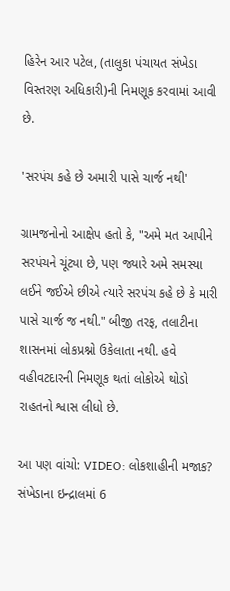હિરેન આર પટેલ, (તાલુકા પંચાયત સંખેડા વિસ્તરણ અધિકારી)ની નિમણૂક કરવામાં આવી છે.

'સરપંચ કહે છે અમારી પાસે ચાર્જ નથી'

ગ્રામજનોનો આક્ષેપ હતો કે, "અમે મત આપીને સરપંચને ચૂંટ્યા છે, પણ જ્યારે અમે સમસ્યા લઈને જઈએ છીએ ત્યારે સરપંચ કહે છે કે મારી પાસે ચાર્જ જ નથી." બીજી તરફ, તલાટીના શાસનમાં લોકપ્રશ્નો ઉકેલાતા નથી. હવે વહીવટદારની નિમણૂક થતાં લોકોએ થોડો રાહતનો શ્વાસ લીધો છે.

આ પણ વાંચો: VIDEO: લોકશાહીની મજાક? સંખેડાના ઇન્દ્રાલમાં 6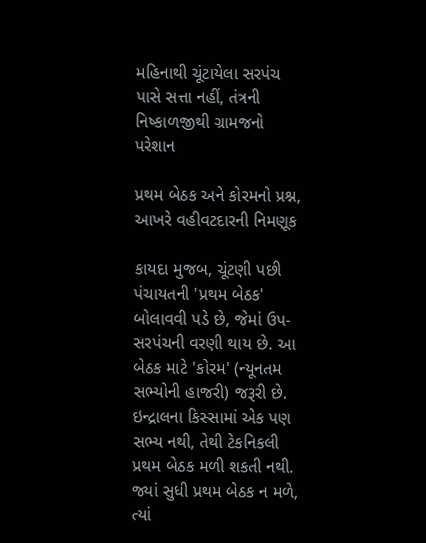મહિનાથી ચૂંટાયેલા સરપંચ પાસે સત્તા નહીં, તંત્રની નિષ્કાળજીથી ગ્રામજનો પરેશાન

પ્રથમ બેઠક અને કોરમનો પ્રશ્ન, આખરે વહીવટદારની નિમણૂક

કાયદા મુજબ, ચૂંટણી પછી પંચાયતની 'પ્રથમ બેઠક' બોલાવવી પડે છે, જેમાં ઉપ-સરપંચની વરણી થાય છે. આ બેઠક માટે 'કોરમ' (ન્યૂનતમ સભ્યોની હાજરી) જરૂરી છે. ઇન્દ્રાલના કિસ્સામાં એક પણ સભ્ય નથી, તેથી ટેકનિકલી પ્રથમ બેઠક મળી શકતી નથી. જ્યાં સુધી પ્રથમ બેઠક ન મળે, ત્યાં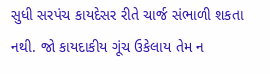સુધી સરપંચ કાયદેસર રીતે ચાર્જ સંભાળી શકતા નથી. જો કાયદાકીય ગૂંચ ઉકેલાય તેમ ન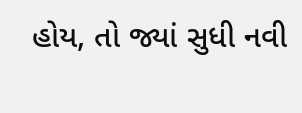હોય, તો જ્યાં સુધી નવી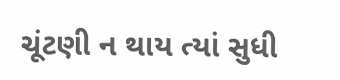ચૂંટણી ન થાય ત્યાં સુધી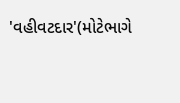'વહીવટદાર'(મોટેભાગે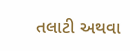તલાટી અથવા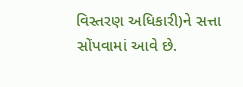વિસ્તરણ અધિકારી)ને સત્તા સોંપવામાં આવે છે.